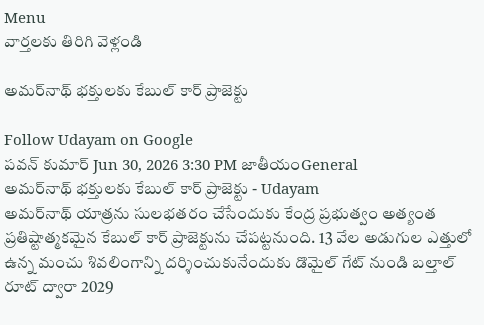Menu
వార్తలకు తిరిగి వెళ్లండి

అమర్‌నాథ్ భక్తులకు కేబుల్ కార్ ప్రాజెక్టు

Follow Udayam on Google
పవన్ కుమార్ Jun 30, 2026 3:30 PM జాతీయంGeneral
అమర్‌నాథ్ భక్తులకు కేబుల్ కార్ ప్రాజెక్టు - Udayam
అమర్‌నాథ్ యాత్రను సులభతరం చేసేందుకు కేంద్ర ప్రభుత్వం అత్యంత ప్రతిష్టాత్మకమైన కేబుల్ కార్ ప్రాజెక్టును చేపట్టనుంది. 13 వేల అడుగుల ఎత్తులో ఉన్న మంచు శివలింగాన్ని దర్శించుకునేందుకు డొమైల్ గేట్ నుండి బల్తాల్ రూట్ ద్వారా 2029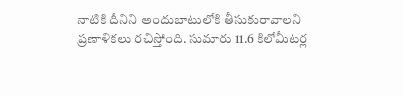నాటికి దీనిని అందుబాటులోకి తీసుకురావాలని ప్రణాళికలు రచిస్తోంది. సుమారు 11.6 కిలోమీటర్ల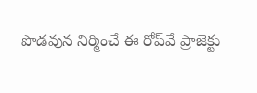పొడవున నిర్మించే ఈ రోప్‌వే ప్రాజెక్టు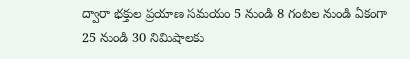ద్వారా భక్తుల ప్రయాణ సమయం 5 నుండి 8 గంటల నుండి ఏకంగా 25 నుండి 30 నిమిషాలకు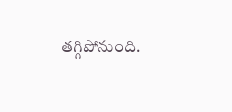తగ్గిపోనుంది.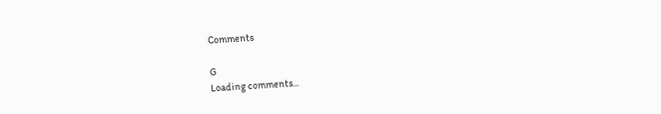Comments

G
Loading comments...